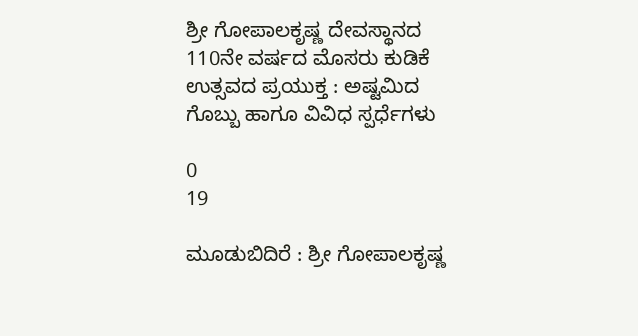ಶ್ರೀ ಗೋಪಾಲಕೃಷ್ಣ ದೇವಸ್ಥಾನದ 110ನೇ ವರ್ಷದ ಮೊಸರು ಕುಡಿಕೆ ಉತ್ಸವದ ಪ್ರಯುಕ್ತ : ಅಷ್ಟಮಿದ ಗೊಬ್ಬು ಹಾಗೂ ವಿವಿಧ ಸ್ಪರ್ಧೆಗಳು

0
19

ಮೂಡುಬಿದಿರೆ : ಶ್ರೀ ಗೋಪಾಲಕೃಷ್ಣ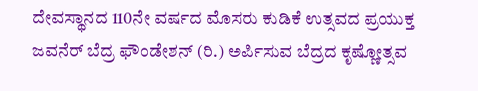ದೇವಸ್ಥಾನದ 110ನೇ ವರ್ಷದ ಮೊಸರು ಕುಡಿಕೆ ಉತ್ಸವದ ಪ್ರಯುಕ್ತ ಜವನೆರ್ ಬೆದ್ರ ಫೌಂಡೇಶನ್ (ರಿ.) ಅರ್ಪಿಸುವ ಬೆದ್ರದ ಕೃಷ್ಣೋತ್ಸವ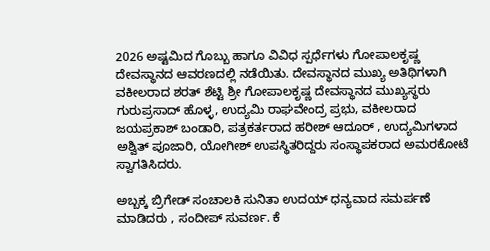2026 ಅಷ್ಟಮಿದ ಗೊಬ್ಬು ಹಾಗೂ ವಿವಿಧ ಸ್ಪರ್ಧೆಗಳು ಗೋಪಾಲಕೃಷ್ಣ ದೇವಸ್ಥಾನದ ಆವರಣದಲ್ಲಿ ನಡೆಯಿತು. ದೇವಸ್ಥಾನದ ಮುಖ್ಯ ಅತಿಥಿಗಳಾಗಿ ವಕೀಲರಾದ ಶರತ್ ಶೆಟ್ಟಿ ಶ್ರೀ ಗೋಪಾಲಕೃಷ್ಣ ದೇವಸ್ಥಾನದ ಮುಖ್ಯಸ್ಥರು ಗುರುಪ್ರಸಾದ್ ಹೊಳ್ಳ, ಉದ್ಯಮಿ ರಾಘವೇಂದ್ರ ಪ್ರಭು, ವಕೀಲರಾದ ಜಯಪ್ರಕಾಶ್ ಬಂಡಾರಿ, ಪತ್ರಕರ್ತರಾದ ಹರೀಶ್ ಆದೂರ್ , ಉದ್ಯಮಿಗಳಾದ ಅಶ್ವಿತ್ ಪೂಜಾರಿ, ಯೋಗೀಶ್ ಉಪಸ್ಥಿತರಿದ್ದರು ಸಂಸ್ಥಾಪಕರಾದ ಅಮರಕೋಟೆ ಸ್ವಾಗತಿಸಿದರು.

ಅಬ್ಬಕ್ಕ ಬ್ರಿಗೇಡ್ ಸಂಚಾಲಕಿ ಸುನಿತಾ ಉದಯ್ ಧನ್ಯವಾದ ಸಮರ್ಪಣೆ ಮಾಡಿದರು , ಸಂದೀಪ್ ಸುವರ್ಣ. ಕೆ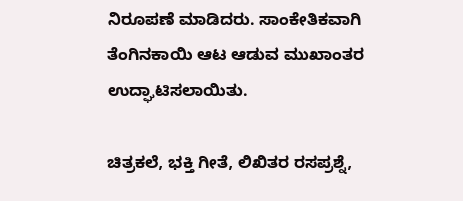ನಿರೂಪಣೆ ಮಾಡಿದರು. ಸಾಂಕೇತಿಕವಾಗಿ ತೆಂಗಿನಕಾಯಿ ಆಟ ಆಡುವ ಮುಖಾಂತರ ಉದ್ಘಾಟಿಸಲಾಯಿತು.

ಚಿತ್ರಕಲೆ, ಭಕ್ತಿ ಗೀತೆ, ಲಿಖಿತರ ರಸಪ್ರಶ್ನೆ,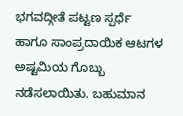ಭಗವದ್ಗೀತೆ ಪಟ್ಟಣ ಸ್ಪರ್ಧೆ ಹಾಗೂ ಸಾಂಪ್ರದಾಯಿಕ ಆಟಗಳ ಅಷ್ಟಮಿಯ ಗೊಬ್ಬು ನಡೆಸಲಾಯಿತು. ಬಹುಮಾನ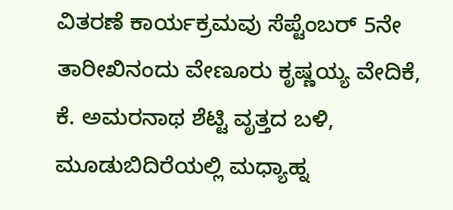ವಿತರಣೆ ಕಾರ್ಯಕ್ರಮವು ಸೆಪ್ಟೆಂಬರ್ 5ನೇ ತಾರೀಖಿನಂದು ವೇಣೂರು ಕೃಷ್ಣಯ್ಯ ವೇದಿಕೆ, ಕೆ. ಅಮರನಾಥ ಶೆಟ್ಟಿ ವೃತ್ತದ ಬಳಿ, ಮೂಡುಬಿದಿರೆಯಲ್ಲಿ ಮಧ್ಯಾಹ್ನ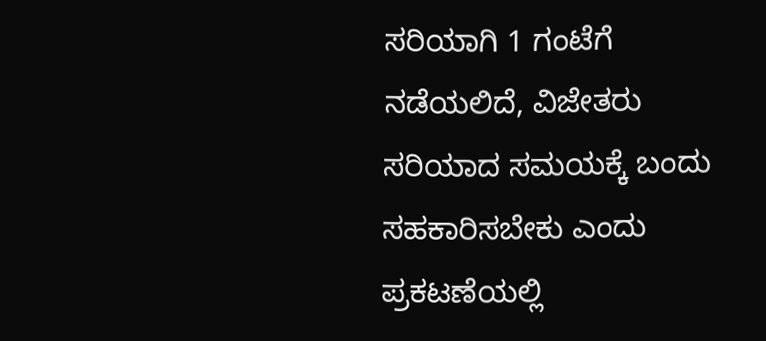ಸರಿಯಾಗಿ 1 ಗಂಟೆಗೆ ನಡೆಯಲಿದೆ, ವಿಜೇತರು ಸರಿಯಾದ ಸಮಯಕ್ಕೆ ಬಂದು ಸಹಕಾರಿಸಬೇಕು ಎಂದು ಪ್ರಕಟಣೆಯಲ್ಲಿ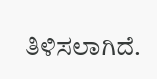ತಿಳಿಸಲಾಗಿದೆ.